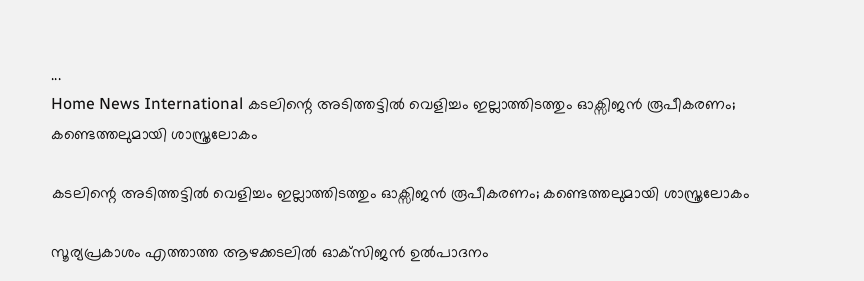...
Home News International കടലിന്റെ അടിത്തട്ടിൽ വെളിച്ചം ഇല്ലാത്തിടത്തും ഓക്സിജൻ രൂപീകരണം; കണ്ടെത്തലുമായി ശാസ്ത്രലോകം

കടലിന്റെ അടിത്തട്ടിൽ വെളിച്ചം ഇല്ലാത്തിടത്തും ഓക്സിജൻ രൂപീകരണം; കണ്ടെത്തലുമായി ശാസ്ത്രലോകം

സൂര്യപ്രകാശം എത്താത്ത ആഴക്കടലില്‍ ഓക്‌സിജന്‍ ഉല്‍പാദനം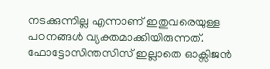നടക്കുന്നില്ല എന്നാണ് ഇതുവരെയുള്ള പഠനങ്ങള്‍ വ്യക്തമാക്കിയിരുന്നത്. ഫോട്ടോസിന്തസിസ് ഇല്ലാതെ ഓക്സിജൻ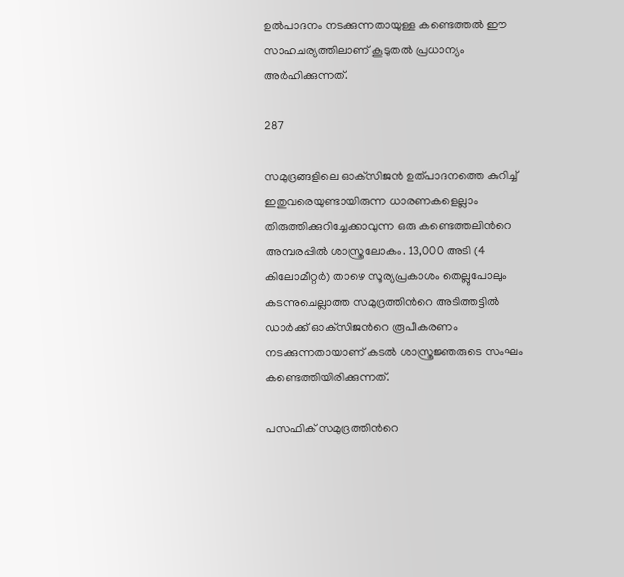ഉൽപാദനം നടക്കുന്നതായുള്ള കണ്ടെത്തല്‍ ഈ സാഹചര്യത്തിലാണ് കൂടുതല്‍ പ്രധാന്യം അര്‍ഹിക്കുന്നത്.

287

സമുദ്രങ്ങളിലെ ഓക്‌സിജന്‍ ഉത്പാദനത്തെ കുറിച്ച് ഇതുവരെയുണ്ടായിരുന്ന ധാരണകളെല്ലാം തിരുത്തിക്കുറിച്ചേക്കാവുന്ന ഒരു കണ്ടെത്തലിന്‍റെ അമ്പരപ്പില്‍ ശാസ്ത്രലോകം. 13,000 അടി (4 കിലോമീറ്റര്‍) താഴെ സൂര്യപ്രകാശം തെല്ലുപോലും കടന്നുചെല്ലാത്ത സമുദ്രത്തിന്‍റെ അടിത്തട്ടില്‍ ഡാര്‍ക്ക് ഓക്‌സിജന്‍റെ രൂപീകരണം നടക്കുന്നതായാണ് കടല്‍ ശാസ്ത്രജ്ഞരുടെ സംഘം കണ്ടെത്തിയിരിക്കുന്നത്.

പസഫിക് സമുദ്രത്തിന്‍റെ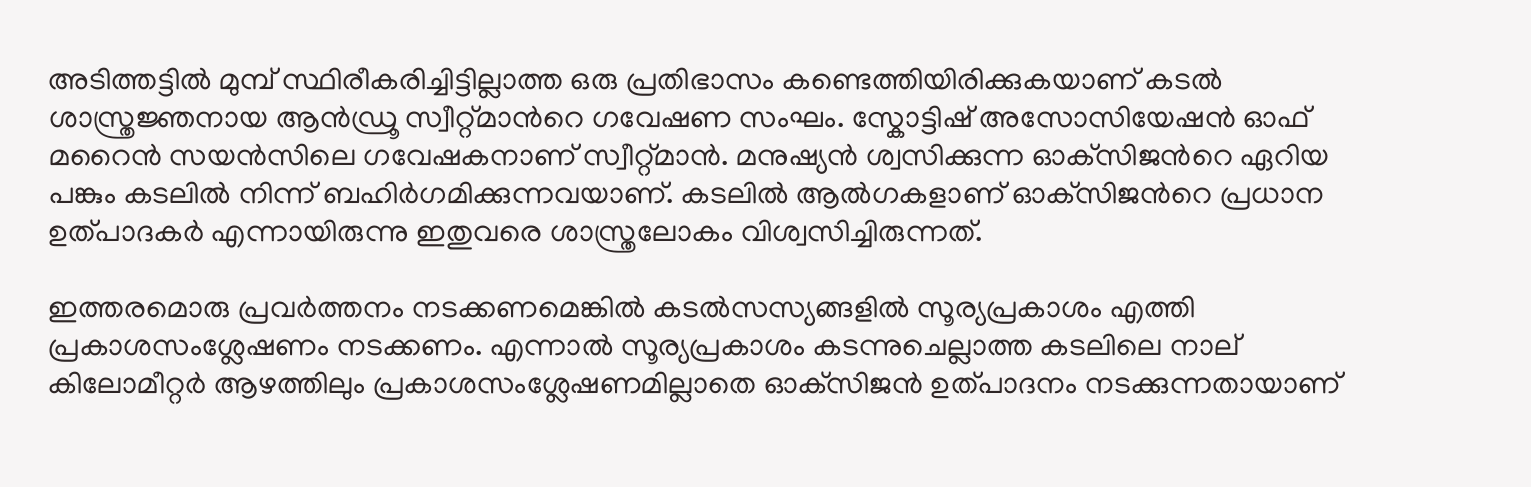അടിത്തട്ടില്‍ മുമ്പ് സ്ഥിരീകരിച്ചിട്ടില്ലാത്ത ഒരു പ്രതിഭാസം കണ്ടെത്തിയിരിക്കുകയാണ് കടല്‍ ശാസ്ത്രജ്ഞനായ ആന്‍ഡ്രൂ സ്വീറ്റ്‌മാന്‍റെ ഗവേഷണ സംഘം. സ്കോട്ടിഷ് അസോസിയേഷന്‍ ഓഫ് മറൈന്‍ സയന്‍സിലെ ഗവേഷകനാണ് സ്വീറ്റ്‌മാന്‍. മനുഷ്യന്‍ ശ്വസിക്കുന്ന ഓക്‌സിജന്‍റെ ഏറിയ പങ്കും കടലില്‍ നിന്ന് ബഹിര്‍ഗമിക്കുന്നവയാണ്. കടലില്‍ ആല്‍ഗകളാണ് ഓക്‌സിജന്‍റെ പ്രധാന ഉത്പാദകര്‍ എന്നായിരുന്നു ഇതുവരെ ശാസ്ത്രലോകം വിശ്വസിച്ചിരുന്നത്.

ഇത്തരമൊരു പ്രവര്‍ത്തനം നടക്കണമെങ്കില്‍ കടല്‍സസ്യങ്ങളില്‍ സൂര്യപ്രകാശം എത്തി പ്രകാശസംശ്ലേഷണം നടക്കണം. എന്നാല്‍ സൂര്യപ്രകാശം കടന്നുചെല്ലാത്ത കടലിലെ നാല് കിലോമീറ്റര്‍ ആഴത്തിലും പ്രകാശസംശ്ലേഷണമില്ലാതെ ഓക്‌സിജന്‍ ഉത്പാദനം നടക്കുന്നതായാണ്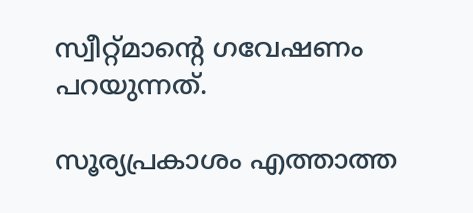സ്വീറ്റ്‌മാന്‍റെ ഗവേഷണം പറയുന്നത്.

സൂര്യപ്രകാശം എത്താത്ത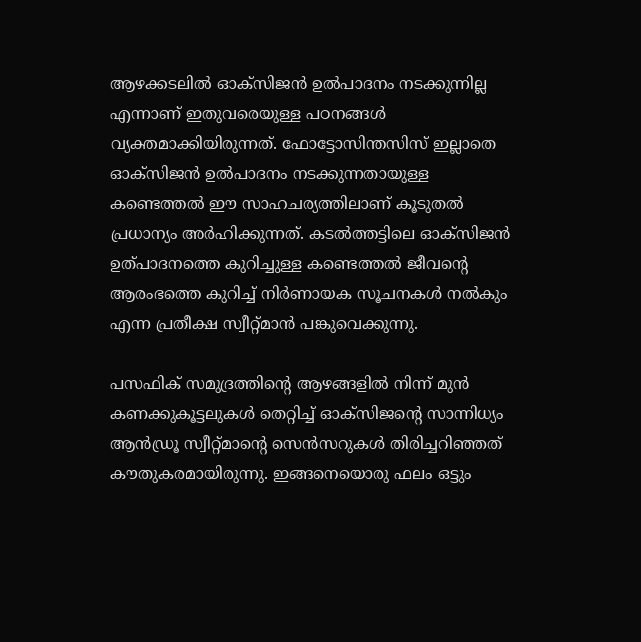ആഴക്കടലില്‍ ഓക്‌സിജന്‍ ഉല്‍പാദനം നടക്കുന്നില്ല എന്നാണ് ഇതുവരെയുള്ള പഠനങ്ങള്‍ വ്യക്തമാക്കിയിരുന്നത്. ഫോട്ടോസിന്തസിസ് ഇല്ലാതെ ഓക്സിജൻ ഉൽപാദനം നടക്കുന്നതായുള്ള കണ്ടെത്തല്‍ ഈ സാഹചര്യത്തിലാണ് കൂടുതല്‍ പ്രധാന്യം അര്‍ഹിക്കുന്നത്. കടല്‍ത്തട്ടിലെ ഓക്‌സിജന്‍ ഉത്പാദനത്തെ കുറിച്ചുള്ള കണ്ടെത്തല്‍ ജീവന്‍റെ ആരംഭത്തെ കുറിച്ച് നിര്‍ണായക സൂചനകള്‍ നല്‍കും എന്ന പ്രതീക്ഷ സ്വീറ്റ്‌മാന്‍ പങ്കുവെക്കുന്നു.

പസഫിക് സമുദ്രത്തിന്‍റെ ആഴങ്ങളില്‍ നിന്ന് മുന്‍ കണക്കുകൂട്ടലുകള്‍ തെറ്റിച്ച് ഓക്‌സിജന്‍റെ സാന്നിധ്യം ആന്‍ഡ്രൂ സ്വീറ്റ്‌മാന്‍റെ സെന്‍സറുകള്‍ തിരിച്ചറിഞ്ഞത് കൗതുകരമായിരുന്നു. ഇങ്ങനെയൊരു ഫലം ഒട്ടും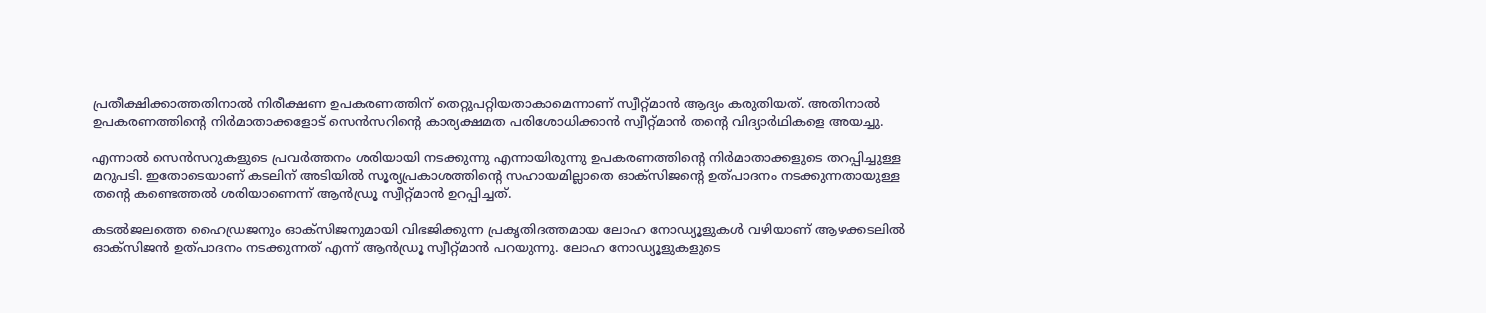പ്രതീക്ഷിക്കാത്തതിനാല്‍ നിരീക്ഷണ ഉപകരണത്തിന് തെറ്റുപറ്റിയതാകാമെന്നാണ് സ്വീറ്റ്‌മാന്‍ ആദ്യം കരുതിയത്. അതിനാല്‍ ഉപകരണത്തിന്‍റെ നിര്‍മാതാക്കളോട് സെന്‍സറിന്‍റെ കാര്യക്ഷമത പരിശോധിക്കാന്‍ സ്വീറ്റ്‌മാന്‍ തന്‍റെ വിദ്യാര്‍ഥികളെ അയച്ചു.

എന്നാല്‍ സെന്‍സറുകളുടെ പ്രവര്‍ത്തനം ശരിയായി നടക്കുന്നു എന്നായിരുന്നു ഉപകരണത്തിന്‍റെ നിര്‍മാതാക്കളുടെ തറപ്പിച്ചുള്ള മറുപടി. ഇതോടെയാണ് കടലിന് അടിയില്‍ സൂര്യപ്രകാശത്തിന്‍റെ സഹായമില്ലാതെ ഓക്‌സിജന്‍റെ ഉത്പാദനം നടക്കുന്നതായുള്ള തന്‍റെ കണ്ടെത്തല്‍ ശരിയാണെന്ന് ആന്‍ഡ്രൂ സ്വീറ്റ്‌മാന്‍ ഉറപ്പിച്ചത്.

കടൽജലത്തെ ഹൈഡ്രജനും ഓക്‌സിജനുമായി വിഭജിക്കുന്ന പ്രകൃതിദത്തമായ ലോഹ നോഡ്യൂളുകൾ വഴിയാണ് ആഴക്കടലില്‍ ഓക്സിജൻ ഉത്പാദനം നടക്കുന്നത് എന്ന് ആന്‍ഡ്രൂ സ്വീറ്റ്‌മാന്‍ പറയുന്നു. ലോഹ നോഡ്യൂളുകളുടെ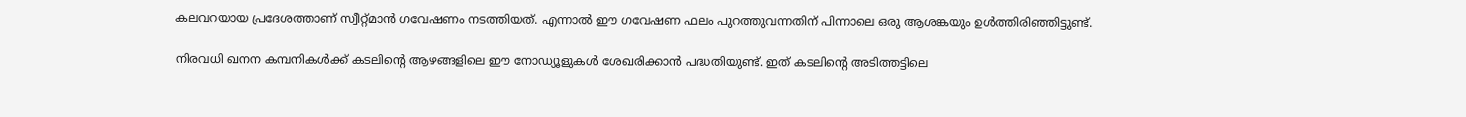കലവറയായ പ്രദേശത്താണ് സ്വീറ്റ്‌മാന്‍ ഗവേഷണം നടത്തിയത്. എന്നാല്‍ ഈ ഗവേഷണ ഫലം പുറത്തുവന്നതിന് പിന്നാലെ ഒരു ആശങ്കയും ഉള്‍ത്തിരിഞ്ഞിട്ടുണ്ട്.

നിരവധി ഖനന കമ്പനികൾക്ക് കടലിന്‍റെ ആഴങ്ങളിലെ ഈ നോഡ്യൂളുകൾ ശേഖരിക്കാൻ പദ്ധതിയുണ്ട്. ഇത് കടലിന്‍റെ അടിത്തട്ടിലെ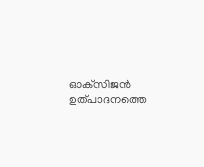ഓക്‌സിജന്‍ ഉത്പാദനത്തെ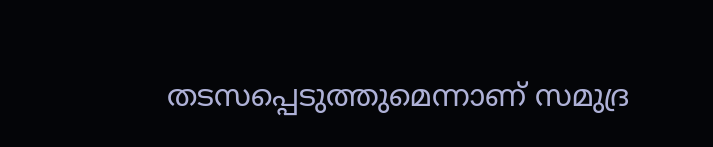തടസപ്പെടുത്തുമെന്നാണ് സമുദ്ര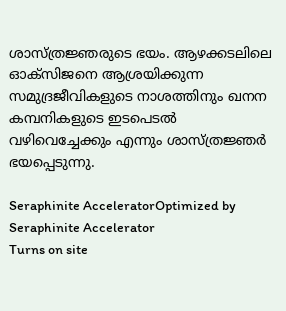ശാസ്ത്രജ്ഞരുടെ ഭയം. ആഴക്കടലിലെ ഓക്‌സിജനെ ആശ്രയിക്കുന്ന സമുദ്രജീവികളുടെ നാശത്തിനും ഖനന കമ്പനികളുടെ ഇടപെടല്‍ വഴിവെച്ചേക്കും എന്നും ശാസ്ത്രജ്ഞര്‍ ഭയപ്പെടുന്നു.

Seraphinite AcceleratorOptimized by Seraphinite Accelerator
Turns on site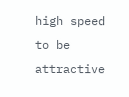high speed to be attractive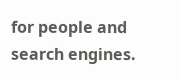for people and search engines.